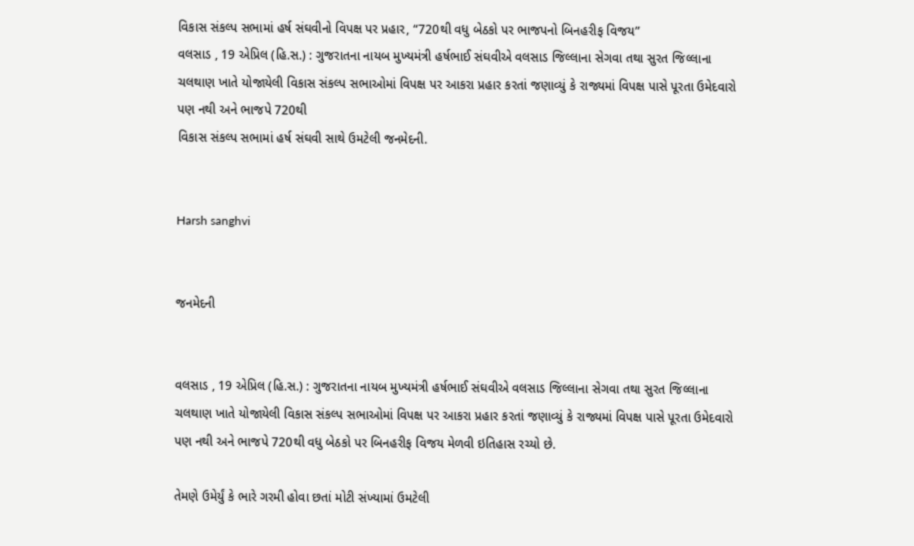વિકાસ સંકલ્પ સભામાં હર્ષ સંઘવીનો વિપક્ષ પર પ્રહાર, “720થી વધુ બેઠકો પર ભાજપનો બિનહરીફ વિજય”
વલસાડ , 19 એપ્રિલ (હિ.સ.) : ગુજરાતના નાયબ મુખ્યમંત્રી હર્ષભાઈ સંઘવીએ વલસાડ જિલ્લાના સેગવા તથા સુરત જિલ્લાના ચલથાણ ખાતે યોજાયેલી વિકાસ સંકલ્પ સભાઓમાં વિપક્ષ પર આકરા પ્રહાર કરતાં જણાવ્યું કે રાજ્યમાં વિપક્ષ પાસે પૂરતા ઉમેદવારો પણ નથી અને ભાજપે 720થી
વિકાસ સંકલ્પ સભામાં હર્ષ સંઘવી સાથે ઉમટેલી જનમેદની.


Harsh sanghvi


જનમેદની


વલસાડ , 19 એપ્રિલ (હિ.સ.) : ગુજરાતના નાયબ મુખ્યમંત્રી હર્ષભાઈ સંઘવીએ વલસાડ જિલ્લાના સેગવા તથા સુરત જિલ્લાના ચલથાણ ખાતે યોજાયેલી વિકાસ સંકલ્પ સભાઓમાં વિપક્ષ પર આકરા પ્રહાર કરતાં જણાવ્યું કે રાજ્યમાં વિપક્ષ પાસે પૂરતા ઉમેદવારો પણ નથી અને ભાજપે 720થી વધુ બેઠકો પર બિનહરીફ વિજય મેળવી ઇતિહાસ રચ્યો છે.

તેમણે ઉમેર્યું કે ભારે ગરમી હોવા છતાં મોટી સંખ્યામાં ઉમટેલી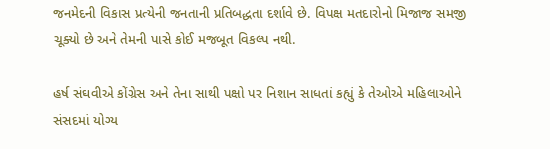જનમેદની વિકાસ પ્રત્યેની જનતાની પ્રતિબદ્ધતા દર્શાવે છે. વિપક્ષ મતદારોનો મિજાજ સમજી ચૂક્યો છે અને તેમની પાસે કોઈ મજબૂત વિકલ્પ નથી.

હર્ષ સંઘવીએ કોંગ્રેસ અને તેના સાથી પક્ષો પર નિશાન સાધતાં કહ્યું કે તેઓએ મહિલાઓને સંસદમાં યોગ્ય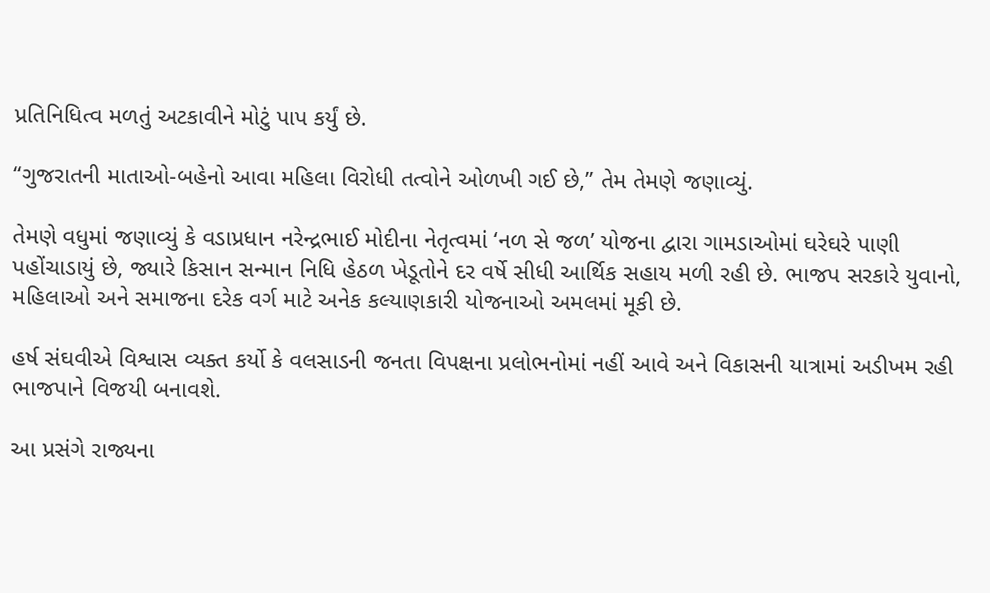પ્રતિનિધિત્વ મળતું અટકાવીને મોટું પાપ કર્યું છે.

“ગુજરાતની માતાઓ-બહેનો આવા મહિલા વિરોધી તત્વોને ઓળખી ગઈ છે,” તેમ તેમણે જણાવ્યું.

તેમણે વધુમાં જણાવ્યું કે વડાપ્રધાન નરેન્દ્રભાઈ મોદીના નેતૃત્વમાં ‘નળ સે જળ’ યોજના દ્વારા ગામડાઓમાં ઘરેઘરે પાણી પહોંચાડાયું છે, જ્યારે કિસાન સન્માન નિધિ હેઠળ ખેડૂતોને દર વર્ષે સીધી આર્થિક સહાય મળી રહી છે. ભાજપ સરકારે યુવાનો, મહિલાઓ અને સમાજના દરેક વર્ગ માટે અનેક કલ્યાણકારી યોજનાઓ અમલમાં મૂકી છે.

હર્ષ સંઘવીએ વિશ્વાસ વ્યક્ત કર્યો કે વલસાડની જનતા વિપક્ષના પ્રલોભનોમાં નહીં આવે અને વિકાસની યાત્રામાં અડીખમ રહી ભાજપાને વિજયી બનાવશે.

આ પ્રસંગે રાજ્યના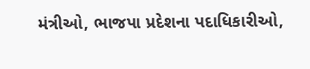મંત્રીઓ, ભાજપા પ્રદેશના પદાધિકારીઓ,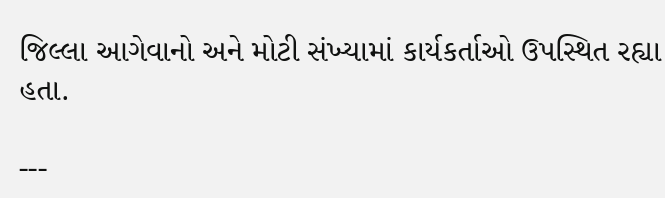જિલ્લા આગેવાનો અને મોટી સંખ્યામાં કાર્યકર્તાઓ ઉપસ્થિત રહ્યા હતા.

---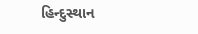હિન્દુસ્થાન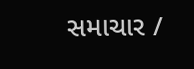સમાચાર /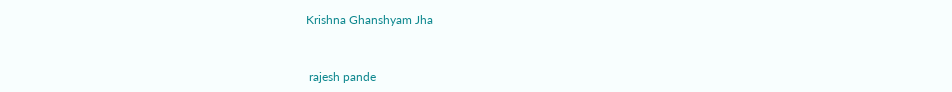Krishna Ghanshyam Jha


 rajesh pande